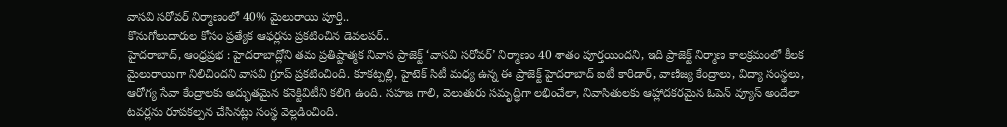వాసవి సరోవర్ నిర్మాణంలో 40% మైలురాయి పూర్తి..
కొనుగోలుదారుల కోసం ప్రత్యేక ఆఫర్లను ప్రకటించిన డెవలపర్..
హైదరాబాద్, ఆంధ్రప్రభ : హైదరాబాద్లోని తమ ప్రతిష్టాత్మక నివాస ప్రాజెక్ట్ ‘వాసవి సరోవర్’ నిర్మాణం 40 శాతం పూర్తయిందని, ఇది ప్రాజెక్ట్ నిర్మాణ కాలక్రమంలో కీలక మైలురాయిగా నిలిచిందని వాసవి గ్రూప్ ప్రకటించింది. కూకట్పల్లి, హైటెక్ సిటీ మధ్య ఉన్న ఈ ప్రాజెక్ట్ హైదరాబాద్ ఐటీ కారిడార్, వాణిజ్య కేంద్రాలు, విద్యా సంస్థలు, ఆరోగ్య సేవా కేంద్రాలకు అద్భుతమైన కనెక్టివిటీని కలిగి ఉంది. సహజ గాలి, వెలుతురు సమృద్ధిగా లభించేలా, నివాసితులకు ఆహ్లాదకరమైన ఓపెన్ వ్యూస్ అందేలా టవర్లను రూపకల్పన చేసినట్లు సంస్థ వెల్లడించింది.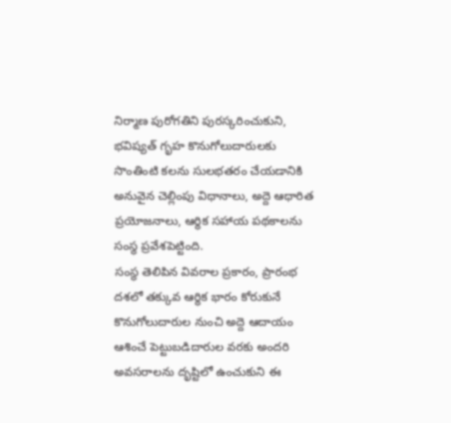నిర్మాణ పురోగతిని పురస్కరించుకుని, భవిష్యత్ గృహ కొనుగోలుదారులకు సొంతింటి కలను సులభతరం చేయడానికి అనువైన చెల్లింపు విధానాలు, అద్దె ఆధారిత ప్రయోజనాలు, ఆర్థిక సహాయ పథకాలను సంస్థ ప్రవేశపెట్టింది.
సంస్థ తెలిపిన వివరాల ప్రకారం, ప్రారంభ దశలో తక్కువ ఆర్థిక భారం కోరుకునే కొనుగోలుదారుల నుంచి అద్దె ఆదాయం ఆశించే పెట్టుబడిదారుల వరకు అందరి అవసరాలను దృష్టిలో ఉంచుకుని ఈ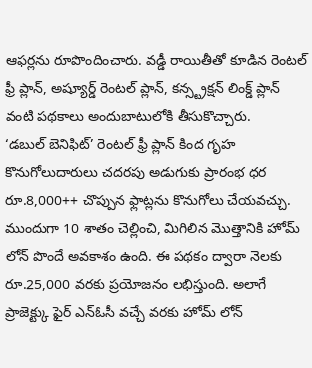ఆఫర్లను రూపొందించారు. వడ్డీ రాయితీతో కూడిన రెంటల్ ఫ్రీ ప్లాన్, అష్యూర్డ్ రెంటల్ ప్లాన్, కన్స్ట్రక్షన్ లింక్డ్ ప్లాన్ వంటి పథకాలు అందుబాటులోకి తీసుకొచ్చారు.
‘డబుల్ బెనిఫిట్’ రెంటల్ ఫ్రీ ప్లాన్ కింద గృహ కొనుగోలుదారులు చదరపు అడుగుకు ప్రారంభ ధర రూ.8,000++ చొప్పున ఫ్లాట్లను కొనుగోలు చేయవచ్చు. ముందుగా 10 శాతం చెల్లించి, మిగిలిన మొత్తానికి హోమ్ లోన్ పొందే అవకాశం ఉంది. ఈ పథకం ద్వారా నెలకు రూ.25,000 వరకు ప్రయోజనం లభిస్తుంది. అలాగే ప్రాజెక్ట్కు ఫైర్ ఎన్ఓసీ వచ్చే వరకు హోమ్ లోన్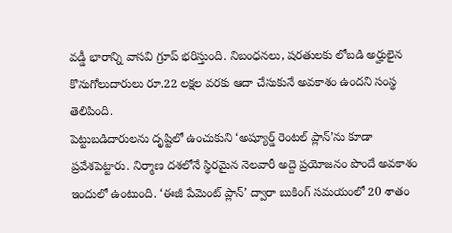వడ్డీ భారాన్ని వాసవి గ్రూప్ భరిస్తుంది. నిబంధనలు, షరతులకు లోబడి అర్హులైన కొనుగోలుదారులు రూ.22 లక్షల వరకు ఆదా చేసుకునే అవకాశం ఉందని సంస్థ తెలిపింది.
పెట్టుబడిదారులను దృష్టిలో ఉంచుకుని ‘అష్యూర్డ్ రెంటల్ ప్లాన్’ను కూడా ప్రవేశపెట్టారు. నిర్మాణ దశలోనే స్థిరమైన నెలవారీ అద్దె ప్రయోజనం పొందే అవకాశం ఇందులో ఉంటుంది. ‘ఈజీ పేమెంట్ ప్లాన్’ ద్వారా బుకింగ్ సమయంలో 20 శాతం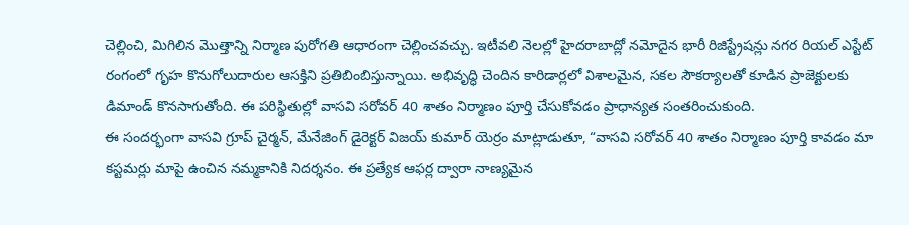చెల్లించి, మిగిలిన మొత్తాన్ని నిర్మాణ పురోగతి ఆధారంగా చెల్లించవచ్చు. ఇటీవలి నెలల్లో హైదరాబాద్లో నమోదైన భారీ రిజిస్ట్రేషన్లు నగర రియల్ ఎస్టేట్ రంగంలో గృహ కొనుగోలుదారుల ఆసక్తిని ప్రతిబింబిస్తున్నాయి. అభివృద్ధి చెందిన కారిడార్లలో విశాలమైన, సకల సౌకర్యాలతో కూడిన ప్రాజెక్టులకు డిమాండ్ కొనసాగుతోంది. ఈ పరిస్థితుల్లో వాసవి సరోవర్ 40 శాతం నిర్మాణం పూర్తి చేసుకోవడం ప్రాధాన్యత సంతరించుకుంది.
ఈ సందర్భంగా వాసవి గ్రూప్ చైర్మన్, మేనేజింగ్ డైరెక్టర్ విజయ్ కుమార్ యెర్రం మాట్లాడుతూ, “వాసవి సరోవర్ 40 శాతం నిర్మాణం పూర్తి కావడం మా కస్టమర్లు మాపై ఉంచిన నమ్మకానికి నిదర్శనం. ఈ ప్రత్యేక ఆఫర్ల ద్వారా నాణ్యమైన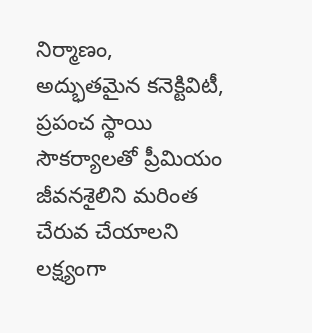నిర్మాణం, అద్భుతమైన కనెక్టివిటీ, ప్రపంచ స్థాయి సౌకర్యాలతో ప్రీమియం జీవనశైలిని మరింత చేరువ చేయాలని లక్ష్యంగా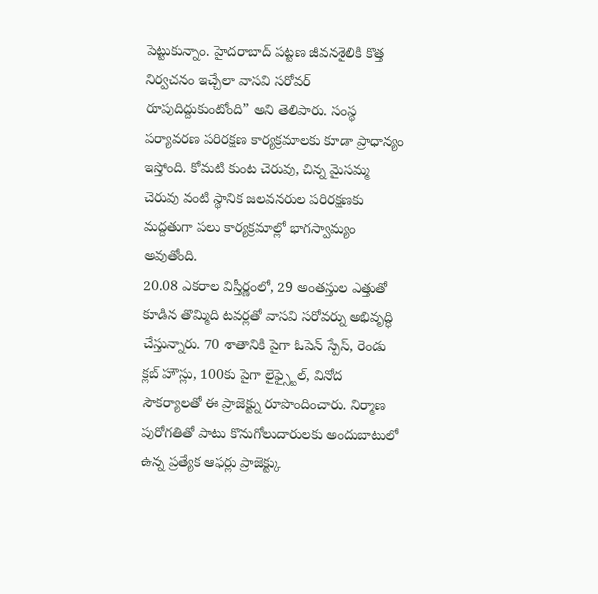పెట్టుకున్నాం. హైదరాబాద్ పట్టణ జీవనశైలికి కొత్త నిర్వచనం ఇచ్చేలా వాసవి సరోవర్ రూపుదిద్దుకుంటోంది” అని తెలిపారు. సంస్థ పర్యావరణ పరిరక్షణ కార్యక్రమాలకు కూడా ప్రాధాన్యం ఇస్తోంది. కోమటి కుంట చెరువు, చిన్న మైసమ్మ చెరువు వంటి స్థానిక జలవనరుల పరిరక్షణకు మద్దతుగా పలు కార్యక్రమాల్లో భాగస్వామ్యం అవుతోంది.
20.08 ఎకరాల విస్తీర్ణంలో, 29 అంతస్తుల ఎత్తుతో కూడిన తొమ్మిది టవర్లతో వాసవి సరోవర్ను అభివృద్ధి చేస్తున్నారు. 70 శాతానికి పైగా ఓపెన్ స్పేస్, రెండు క్లబ్ హౌస్లు, 100కు పైగా లైఫ్స్టైల్, వినోద సౌకర్యాలతో ఈ ప్రాజెక్ట్ను రూపొందించారు. నిర్మాణ పురోగతితో పాటు కొనుగోలుదారులకు అందుబాటులో ఉన్న ప్రత్యేక ఆఫర్లు ప్రాజెక్ట్కు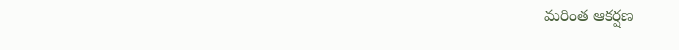మరింత ఆకర్షణ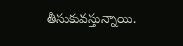తీసుకువస్తున్నాయి.